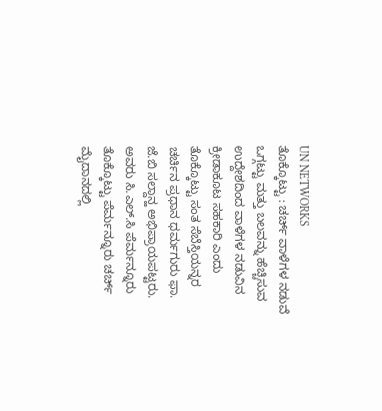UN NETWORKS
ತೊಕ್ಕೊಟ್ಟು : ಚರ್ಚ್ ವಾಳೆಗಳ ನಡುವೆ ಒಗ್ಗಟ್ಟು ಮತ್ತು ಬಲವನ್ನು ಹೆಚ್ಚಿಸುವ ಉದ್ದೇಶದಿಂದ ವಾಳೆಗಳ ನಡುವಿನ ಕ್ರೀಡಾಕೂಟ ಸಹಕಾರಿ ಎಂದು ತೊಕ್ಕೊಟ್ಟು ಸಂತ ಸೆಬೆಸ್ತಿಯನ್ನರ ಚರ್ಚಿನ ಪ್ರಧಾನ ಧರ್ಮಗುರು ಫಾ. ಜೆ.ಬಿ ಸಲ್ದಾನ್ಹ ಅಭಿಪ್ರಾಯಪಟ್ಟರು.
ಅವರು ಸಿ.ಎಲ್.ಸಿ ಪೆರ್ಮನ್ನೂರು ತೊಕ್ಕೊಟ್ಟು ಪೆರ್ಮನ್ನೂರು ಚರ್ಚ್ ಮೈದಾನದಲ್ಲಿ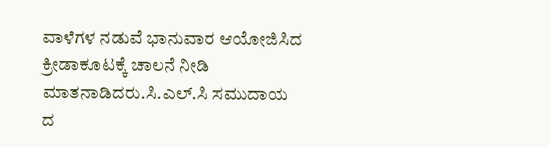ವಾಳೆಗಳ ನಡುವೆ ಭಾನುವಾರ ಆಯೋಜಿಸಿದ ಕ್ರೀಡಾಕೂಟಕ್ಕೆ ಚಾಲನೆ ನೀಡಿ ಮಾತನಾಡಿದರು.ಸಿ.ಎಲ್.ಸಿ ಸಮುದಾಯ ದ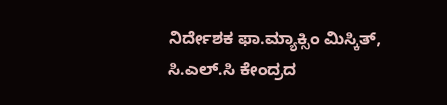ನಿರ್ದೇಶಕ ಫಾ.ಮ್ಯಾಕ್ಸಿಂ ಮಿಸ್ಕಿತ್, ಸಿ.ಎಲ್.ಸಿ ಕೇಂದ್ರದ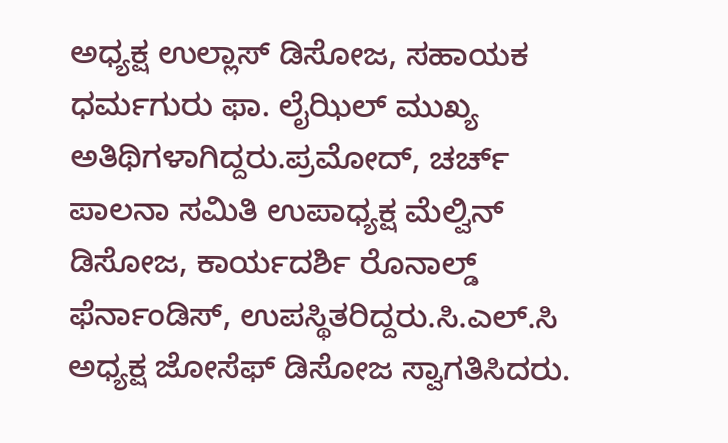ಅಧ್ಯಕ್ಷ ಉಲ್ಲಾಸ್ ಡಿಸೋಜ, ಸಹಾಯಕ ಧರ್ಮಗುರು ಫಾ. ಲೈಝಿಲ್ ಮುಖ್ಯ ಅತಿಥಿಗಳಾಗಿದ್ದರು.ಪ್ರಮೋದ್, ಚರ್ಚ್ ಪಾಲನಾ ಸಮಿತಿ ಉಪಾಧ್ಯಕ್ಷ ಮೆಲ್ವಿನ್ ಡಿಸೋಜ, ಕಾರ್ಯದರ್ಶಿ ರೊನಾಲ್ಡ್ ಫೆರ್ನಾಂಡಿಸ್, ಉಪಸ್ಥಿತರಿದ್ದರು.ಸಿ.ಎಲ್.ಸಿ ಅಧ್ಯಕ್ಷ ಜೋಸೆಫ್ ಡಿಸೋಜ ಸ್ವಾಗತಿಸಿದರು.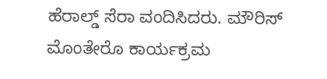ಹೆರಾಲ್ಡ್ ಸೆರಾ ವಂದಿಸಿದರು. ಮೌರಿಸ್ ಮೊಂತೇರೊ ಕಾರ್ಯಕ್ರಮ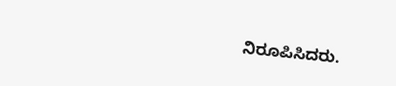ನಿರೂಪಿಸಿದರು.